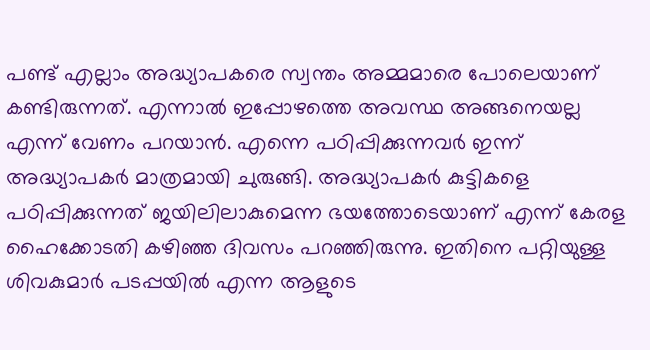പണ്ട് എല്ലാം അദ്ധ്യാപകരെ സ്വന്തം അമ്മമാരെ പോലെയാണ് കണ്ടിരുന്നത്. എന്നാൽ ഇപ്പോഴത്തെ അവസ്ഥ അങ്ങനെയല്ല എന്ന് വേണം പറയാൻ. എന്നെ പഠിപ്പിക്കുന്നവർ ഇന്ന് അദ്ധ്യാപകർ മാത്രമായി ചുരുങ്ങി. അദ്ധ്യാപകർ കുട്ടികളെ പഠിപ്പിക്കുന്നത് ജയിലിലാകുമെന്ന ഭയത്തോടെയാണ് എന്ന് കേരള ഹൈക്കോടതി കഴിഞ്ഞ ദിവസം പറഞ്ഞിരുന്നു. ഇതിനെ പറ്റിയുള്ള ശിവകുമാർ പടപ്പയിൽ എന്ന ആളുടെ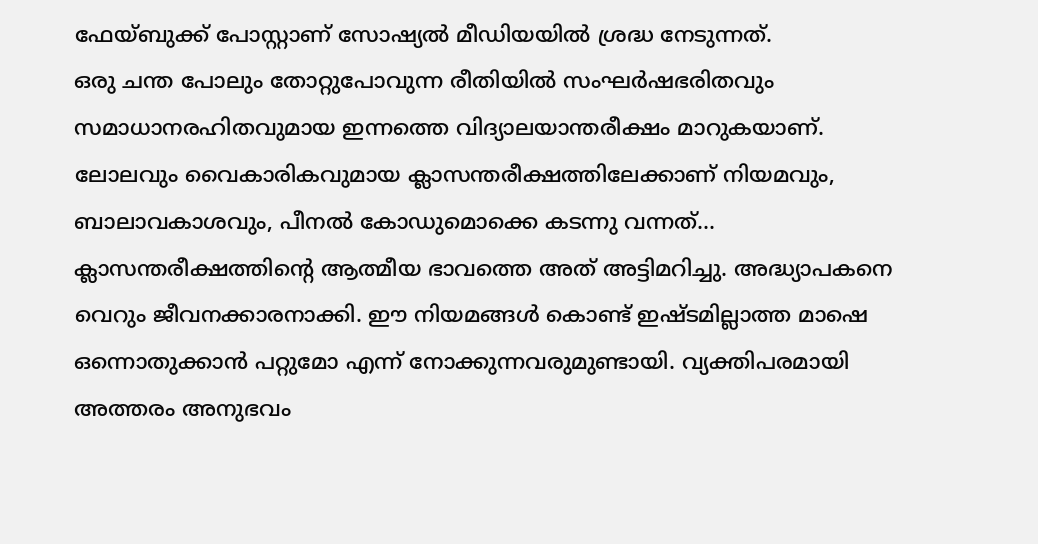ഫേയ്ബുക്ക് പോസ്റ്റാണ് സോഷ്യൽ മീഡിയയിൽ ശ്രദ്ധ നേടുന്നത്.
ഒരു ചന്ത പോലും തോറ്റുപോവുന്ന രീതിയിൽ സംഘർഷഭരിതവും സമാധാനരഹിതവുമായ ഇന്നത്തെ വിദ്യാലയാന്തരീക്ഷം മാറുകയാണ്. ലോലവും വൈകാരികവുമായ ക്ലാസന്തരീക്ഷത്തിലേക്കാണ് നിയമവും, ബാലാവകാശവും, പീനൽ കോഡുമൊക്കെ കടന്നു വന്നത്… ക്ലാസന്തരീക്ഷത്തിന്റെ ആത്മീയ ഭാവത്തെ അത് അട്ടിമറിച്ചു. അദ്ധ്യാപകനെ വെറും ജീവനക്കാരനാക്കി. ഈ നിയമങ്ങൾ കൊണ്ട് ഇഷ്ടമില്ലാത്ത മാഷെ ഒന്നൊതുക്കാൻ പറ്റുമോ എന്ന് നോക്കുന്നവരുമുണ്ടായി. വ്യക്തിപരമായി അത്തരം അനുഭവം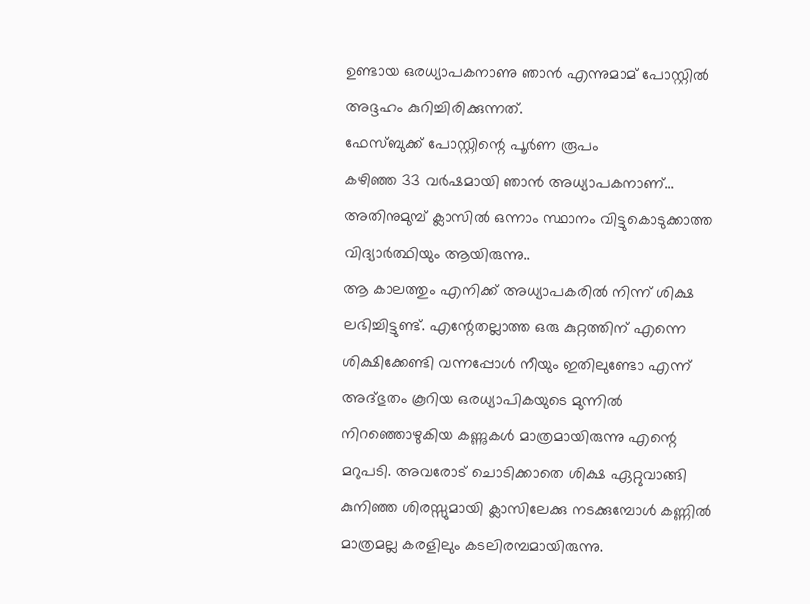ഉണ്ടായ ഒരധ്യാപകനാണു ഞാൻ എന്നുമാമ് പോസ്റ്റിൽ അദ്ദഹം കുറിച്ചിരിക്കുന്നത്.
ഫേസ്ബുക്ക് പോസ്റ്റിന്റെ പൂർണ രൂപം
കഴിഞ്ഞ 33 വർഷമായി ഞാൻ അധ്യാപകനാണ്…
അതിനുമുമ്പ് ക്ലാസിൽ ഒന്നാം സ്ഥാനം വിട്ടുകൊടുക്കാത്ത വിദ്യാർത്ഥിയും ആയിരുന്നു..
ആ കാലത്തും എനിക്ക് അധ്യാപകരിൽ നിന്ന് ശിക്ഷ ലഭിച്ചിട്ടുണ്ട്. എന്റേതല്ലാത്ത ഒരു കുറ്റത്തിന് എന്നെ ശിക്ഷിക്കേണ്ടി വന്നപ്പോൾ നീയും ഇതിലുണ്ടോ എന്ന് അദ്ഭുതം കൂറിയ ഒരധ്യാപികയുടെ മുന്നിൽ നിറഞ്ഞൊഴുകിയ കണ്ണുകൾ മാത്രമായിരുന്നു എന്റെ മറുപടി. അവരോട് ചൊടിക്കാതെ ശിക്ഷ ഏറ്റുവാങ്ങി കുനിഞ്ഞ ശിരസ്സുമായി ക്ലാസിലേക്കു നടക്കുമ്പോൾ കണ്ണിൽ മാത്രമല്ല കരളിലും കടലിരമ്പമായിരുന്നു.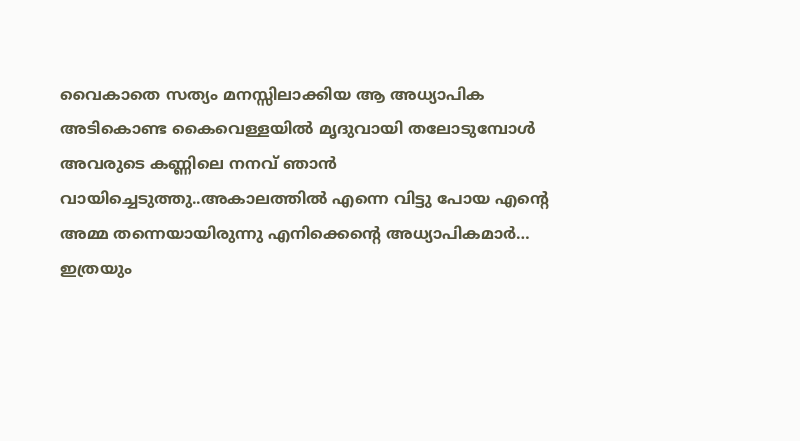വൈകാതെ സത്യം മനസ്സിലാക്കിയ ആ അധ്യാപിക അടികൊണ്ട കൈവെള്ളയിൽ മൃദുവായി തലോടുമ്പോൾ അവരുടെ കണ്ണിലെ നനവ് ഞാൻ വായിച്ചെടുത്തു..അകാലത്തിൽ എന്നെ വിട്ടു പോയ എന്റെ അമ്മ തന്നെയായിരുന്നു എനിക്കെന്റെ അധ്യാപികമാർ…
ഇത്രയും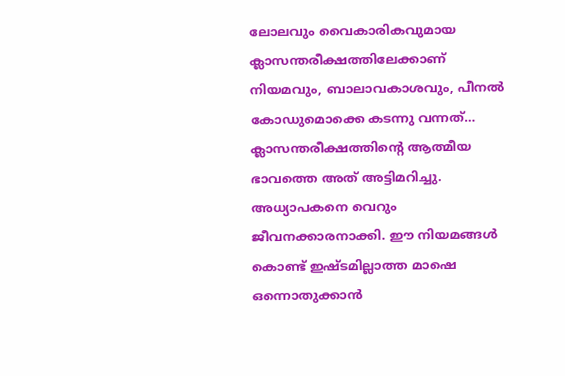ലോലവും വൈകാരികവുമായ ക്ലാസന്തരീക്ഷത്തിലേക്കാണ് നിയമവും, ബാലാവകാശവും, പീനൽ കോഡുമൊക്കെ കടന്നു വന്നത്… ക്ലാസന്തരീക്ഷത്തിന്റെ ആത്മീയ ഭാവത്തെ അത് അട്ടിമറിച്ചു. അധ്യാപകനെ വെറും ജീവനക്കാരനാക്കി. ഈ നിയമങ്ങൾ കൊണ്ട് ഇഷ്ടമില്ലാത്ത മാഷെ ഒന്നൊതുക്കാൻ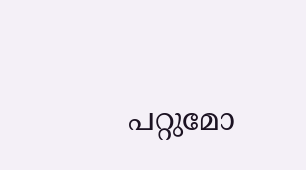പറ്റുമോ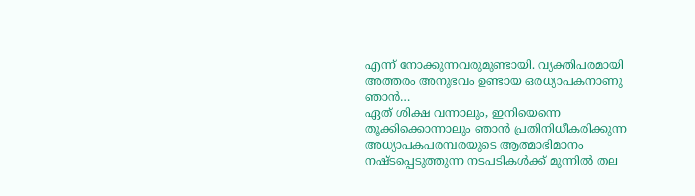എന്ന് നോക്കുന്നവരുമുണ്ടായി. വ്യക്തിപരമായി അത്തരം അനുഭവം ഉണ്ടായ ഒരധ്യാപകനാണു ഞാൻ…
ഏത് ശിക്ഷ വന്നാലും, ഇനിയെന്നെ തൂക്കിക്കൊന്നാലും ഞാൻ പ്രതിനിധീകരിക്കുന്ന അധ്യാപകപരമ്പരയുടെ ആത്മാഭിമാനം നഷ്ടപ്പെടുത്തുന്ന നടപടികൾക്ക് മുന്നിൽ തല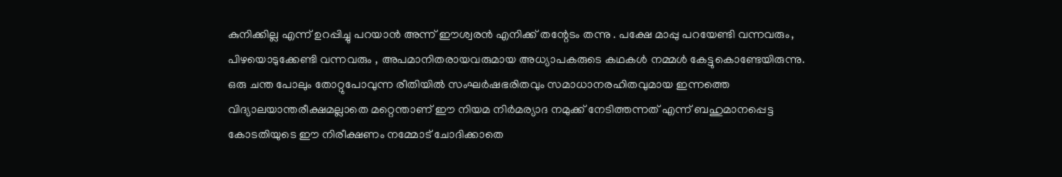കുനിക്കില്ല എന്ന് ഉറപ്പിച്ചു പറയാൻ അന്ന് ഈശ്വരൻ എനിക്ക് തന്റേടം തന്നു . പക്ഷേ മാപ്പു പറയേണ്ടി വന്നവരും, പിഴയൊടുക്കേണ്ടി വന്നവരും , അപമാനിതരായവരുമായ അധ്യാപകരുടെ കഥകൾ നമ്മൾ കേട്ടുകൊണ്ടേയിരുന്നു.
ഒരു ചന്ത പോലും തോറ്റുപോവുന്ന രീതിയിൽ സംഘർഷഭരിതവും സമാധാനരഹിതവുമായ ഇന്നത്തെ വിദ്യാലയാന്തരീക്ഷമല്ലാതെ മറ്റെന്താണ് ഈ നിയമ നിർമര്യാദ നമുക്ക് നേടിത്തന്നത് എന്ന് ബഹുമാനപ്പെട്ട കോടതിയുടെ ഈ നിരീക്ഷണം നമ്മോട് ചോദിക്കാതെ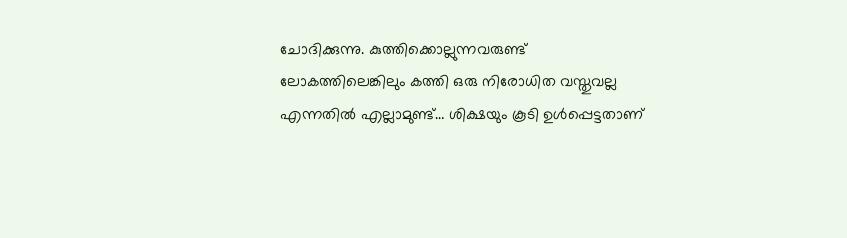ചോദിക്കുന്നു. കുത്തിക്കൊല്ലുന്നവരുണ്ട് ലോകത്തിലെങ്കിലും കത്തി ഒരു നിരോധിത വസ്തുവല്ല എന്നതിൽ എല്ലാമുണ്ട്… ശിക്ഷയും കൂടി ഉൾപ്പെട്ടതാണ്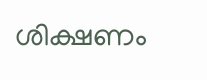ശിക്ഷണം